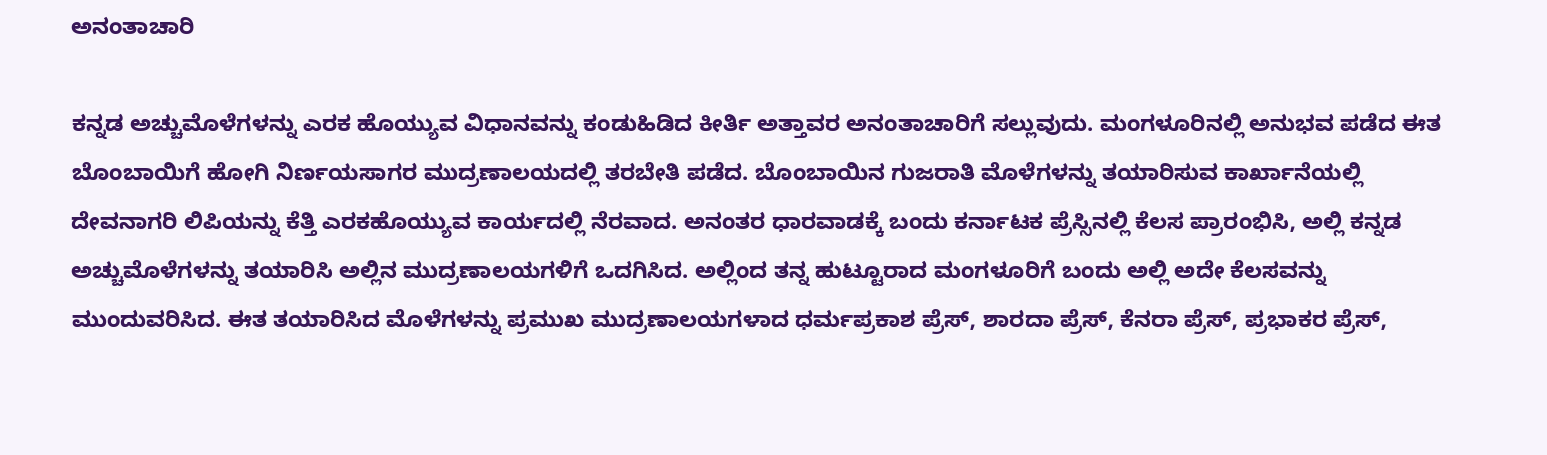ಅನಂತಾಚಾರಿ

ಕನ್ನಡ ಅಚ್ಚುಮೊಳೆಗಳನ್ನು ಎರಕ ಹೊಯ್ಯುವ ವಿಧಾನವನ್ನು ಕಂಡುಹಿಡಿದ ಕೀರ್ತಿ ಅತ್ತಾವರ ಅನಂತಾಚಾರಿಗೆ ಸಲ್ಲುವುದು. ಮಂಗಳೂರಿನಲ್ಲಿ ಅನುಭವ ಪಡೆದ ಈತ ಬೊಂಬಾಯಿಗೆ ಹೋಗಿ ನಿರ್ಣಯಸಾಗರ ಮುದ್ರಣಾಲಯದಲ್ಲಿ ತರಬೇತಿ ಪಡೆದ. ಬೊಂಬಾಯಿನ ಗುಜರಾತಿ ಮೊಳೆಗಳನ್ನು ತಯಾರಿಸುವ ಕಾರ್ಖಾನೆಯಲ್ಲಿ ದೇವನಾಗರಿ ಲಿಪಿಯನ್ನು ಕೆತ್ತಿ ಎರಕಹೊಯ್ಯುವ ಕಾರ್ಯದಲ್ಲಿ ನೆರವಾದ. ಅನಂತರ ಧಾರವಾಡಕ್ಕೆ ಬಂದು ಕರ್ನಾಟಕ ಪ್ರೆಸ್ಸಿನಲ್ಲಿ ಕೆಲಸ ಪ್ರಾರಂಭಿಸಿ, ಅಲ್ಲಿ ಕನ್ನಡ ಅಚ್ಚುಮೊಳೆಗಳನ್ನು ತಯಾರಿಸಿ ಅಲ್ಲಿನ ಮುದ್ರಣಾಲಯಗಳಿಗೆ ಒದಗಿಸಿದ. ಅಲ್ಲಿಂದ ತನ್ನ ಹುಟ್ಟೂರಾದ ಮಂಗಳೂರಿಗೆ ಬಂದು ಅಲ್ಲಿ ಅದೇ ಕೆಲಸವನ್ನು ಮುಂದುವರಿಸಿದ. ಈತ ತಯಾರಿಸಿದ ಮೊಳೆಗಳನ್ನು ಪ್ರಮುಖ ಮುದ್ರಣಾಲಯಗಳಾದ ಧರ್ಮಪ್ರಕಾಶ ಪ್ರೆಸ್, ಶಾರದಾ ಪ್ರೆಸ್, ಕೆನರಾ ಪ್ರೆಸ್, ಪ್ರಭಾಕರ ಪ್ರೆಸ್,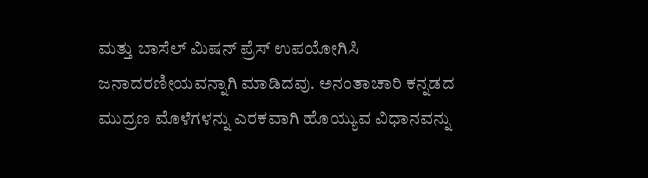ಮತ್ತು ಬಾಸೆಲ್ ಮಿಷನ್ ಪ್ರೆಸ್ ಉಪಯೋಗಿಸಿ ಜನಾದರಣೀಯವನ್ನಾಗಿ ಮಾಡಿದವು. ಅನಂತಾಚಾರಿ ಕನ್ನಡದ ಮುದ್ರಣ ಮೊಳೆಗಳನ್ನು ಎರಕವಾಗಿ ಹೊಯ್ಯುವ ವಿಧಾನವನ್ನು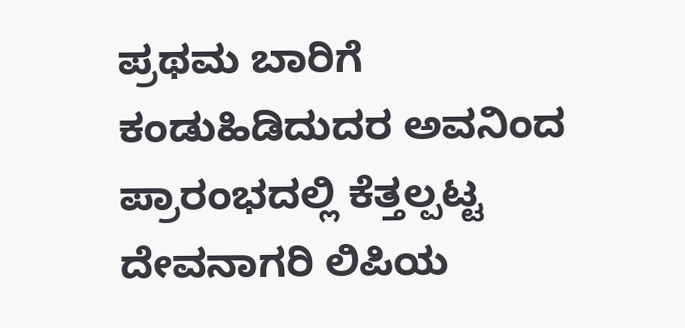ಪ್ರಥಮ ಬಾರಿಗೆ ಕಂಡುಹಿಡಿದುದರ ಅವನಿಂದ ಪ್ರಾರಂಭದಲ್ಲಿ ಕೆತ್ತಲ್ಪಟ್ಟ ದೇವನಾಗರಿ ಲಿಪಿಯ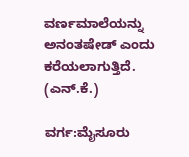ವರ್ಣಮಾಲೆಯನ್ನು ಅನಂತಷೇಡ್ ಎಂದು ಕರೆಯಲಾಗುತ್ತಿದೆ.
(ಎನ್.ಕೆ.)

ವರ್ಗ:ಮೈಸೂರು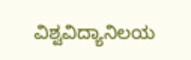ವಿಶ್ವವಿದ್ಯಾನಿಲಯ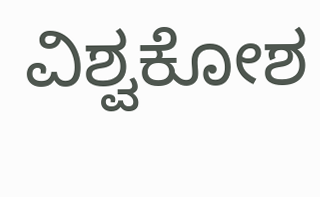ವಿಶ್ವಕೋಶ